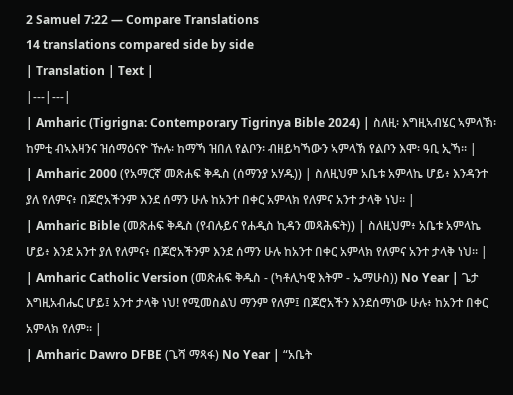2 Samuel 7:22 — Compare Translations
14 translations compared side by side
| Translation | Text |
|---|---|
| Amharic (Tigrigna: Contemporary Tigrinya Bible 2024) | ስለዚ፡ እግዚኣብሄር ኣምላኽ፡ ከምቲ ብኣእዛንና ዝሰማዕናዮ ዅሉ፡ ከማኻ ዝበለ የልቦን፡ ብዘይካኻውን ኣምላኽ የልቦን እሞ፡ ዓቢ ኢኻ። |
| Amharic 2000 (የአማርኛ መጽሐፍ ቅዱስ (ሰማንያ አሃዱ)) | ስለዚህም አቤቱ አምላኬ ሆይ፥ እንዳንተ ያለ የለምና፥ በጆሮአችንም እንደ ሰማን ሁሉ ከአንተ በቀር አምላክ የለምና አንተ ታላቅ ነህ። |
| Amharic Bible (መጽሐፍ ቅዱስ (የብሉይና የሐዲስ ኪዳን መጻሕፍት)) | ስለዚህም፥ አቤቱ አምላኬ ሆይ፥ እንደ አንተ ያለ የለምና፥ በጆሮአችንም እንደ ሰማን ሁሉ ከአንተ በቀር አምላክ የለምና አንተ ታላቅ ነህ። |
| Amharic Catholic Version (መጽሐፍ ቅዱስ - (ካቶሊካዊ እትም - ኤማሁስ)) No Year | ጌታ እግዚአብሔር ሆይ፤ አንተ ታላቅ ነህ! የሚመስልህ ማንም የለም፤ በጆሮአችን እንደሰማነው ሁሉ፥ ከአንተ በቀር አምላክ የለም። |
| Amharic Dawro DFBE (ጌሻ ማጻፋ) No Year | “አቤት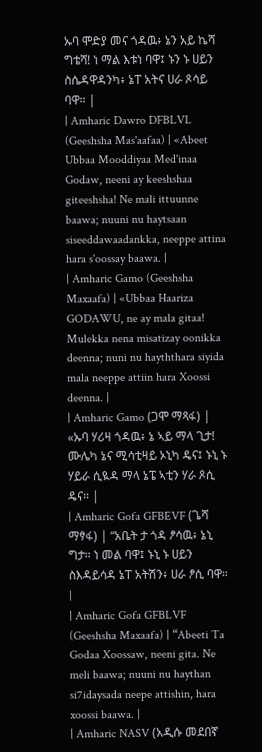ኡባ ሞድያ መና ጎዳዉ፥ ኔን አይ ኬሻ ግቴሻ! ነ ማል እቱነ ባዋ፤ ኑን ኑ ሀይን ስሴዳዋዳንካ፥ ኔፐ አትና ሀራ ጾሳይ ባዋ። |
| Amharic Dawro DFBLVL (Geeshsha Mas'aafaa) | «Abeet Ubbaa Mooddiyaa Med'inaa Godaw, neeni ay keeshshaa giteeshsha! Ne mali ittuunne baawa; nuuni nu haytsaan siseeddawaadankka, neeppe attina hara s'oossay baawa. |
| Amharic Gamo (Geeshsha Maxaafa) | «Ubbaa Haariza GODAWU, ne ay mala gitaa! Mulekka nena misatizay oonikka deenna; nuni nu hayththara siyida mala neeppe attiin hara Xoossi deenna. |
| Amharic Gamo (ጋሞ ማጻፋ) | «ኡባ ሃሪዛ ጎዳዉ፥ ኔ ኣይ ማላ ጊታ! ሙሌካ ኔና ሚሳቲዛይ ኦኒካ ዴና፤ ኑኒ ኑ ሃይራ ሲዪዳ ማላ ኔፔ ኣቲን ሃራ ጾሲ ዴና። |
| Amharic Gofa GFBEVF (ጌሻ ማፃፋ) | “አቤት ታ ጎዳ ፆሳዉ፥ ኔኒ ግታ። ነ መል ባዋ፤ ኑኒ ኑ ሀይን ስእዳይሳዳ ኔፐ አትሽን፥ ሀራ ፆሲ ባዋ። |
| Amharic Gofa GFBLVF (Geeshsha Maxaafa) | “Abeeti Ta Godaa Xoossaw, neeni gita. Ne meli baawa; nuuni nu haythan si7idaysada neepe attishin, hara xoossi baawa. |
| Amharic NASV (አዲሱ መደበኛ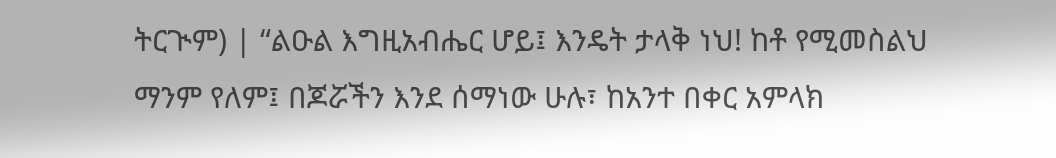ትርጒም) | “ልዑል እግዚአብሔር ሆይ፤ እንዴት ታላቅ ነህ! ከቶ የሚመስልህ ማንም የለም፤ በጆሯችን እንደ ሰማነው ሁሉ፣ ከአንተ በቀር አምላክ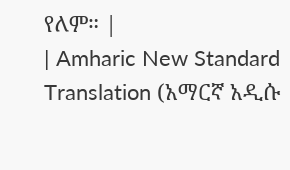የለም። |
| Amharic New Standard Translation (አማርኛ አዲሱ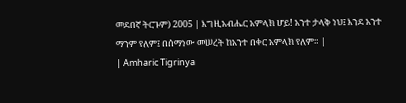መደበኛ ትርጉም) 2005 | እግዚአብሔር አምላክ ሆይ! አንተ ታላቅ ነህ፤ እንደ አንተ ማንም የለም፤ በሰማነው መሠረት ከአንተ በቀር አምላክ የለም። |
| Amharic Tigrinya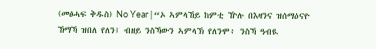(መፅሓፍ ቅዱስ) No Year | “ኦ ኣምላኸይ ከምቲ ዅሉ በእዛንና ዝሰማዕናዮ ኸማኻ ዝበለ የለን፤ ብዘይ ንስኻውን ኣምላኽ የለንሞ፥ ንስኻ ዓብዪ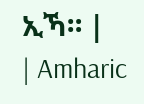ኢኻ። |
| Amharic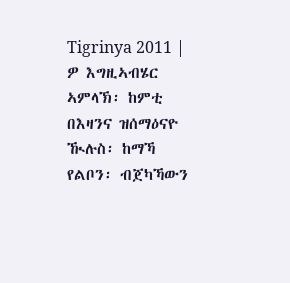Tigrinya 2011 | ዎ እግዚኣብሄር ኣምላኽ፡ ከምቲ በእዛንና ዝሰማዕናዮ ዂሉስ፡ ከማኻ የልቦን፡ ብጀካኻውን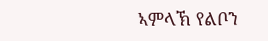ኣምላኽ የልቦን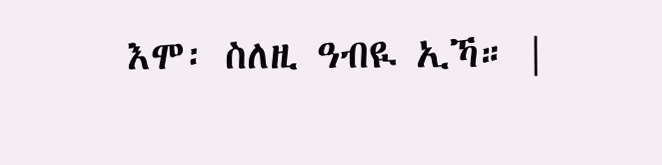እሞ፡ ስለዚ ዓብዪ ኢኻ። |